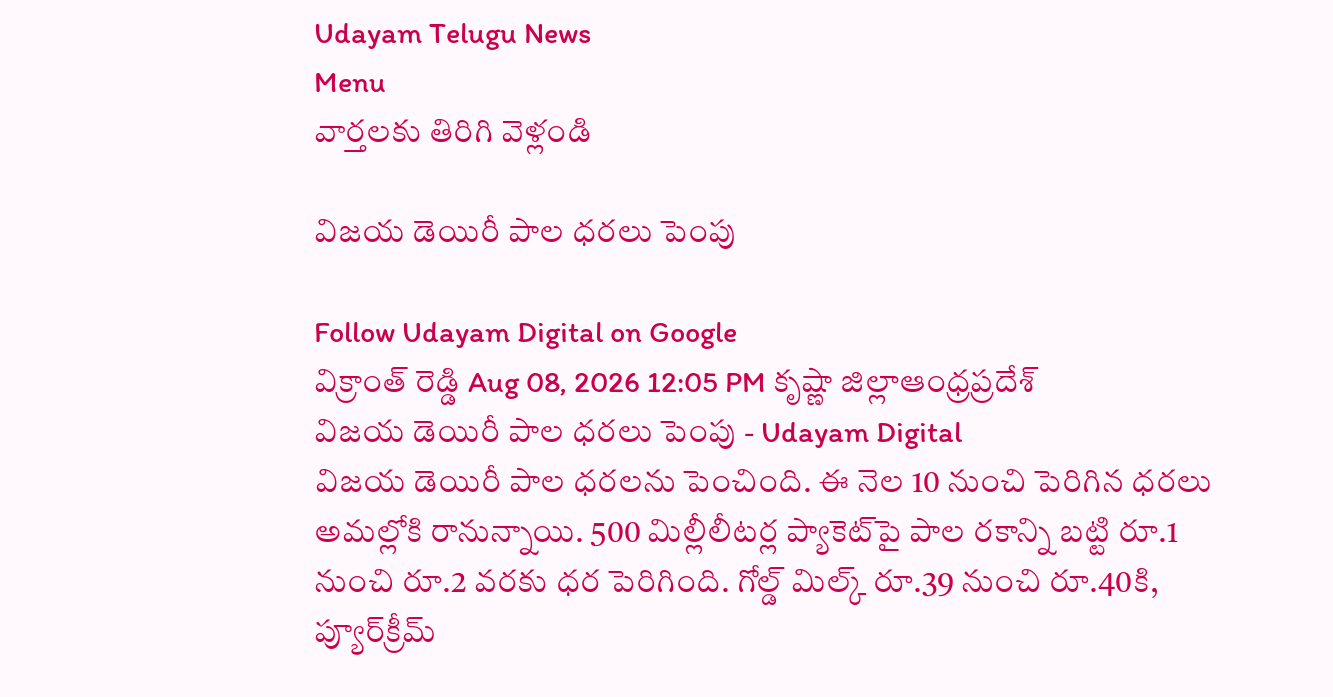Udayam Telugu News
Menu
వార్తలకు తిరిగి వెళ్లండి

విజయ డెయిరీ పాల ధరలు పెంపు

Follow Udayam Digital on Google
విక్రాంత్ రెడ్డి Aug 08, 2026 12:05 PM కృష్ణా జిల్లాఆంధ్రప్రదేశ్
విజయ డెయిరీ పాల ధరలు పెంపు - Udayam Digital
విజయ డెయిరీ పాల ధరలను పెంచింది. ఈ నెల 10 నుంచి పెరిగిన ధరలు అమల్లోకి రానున్నాయి. 500 మిల్లీలీటర్ల ప్యాకెట్‌పై పాల రకాన్ని బట్టి రూ.1 నుంచి రూ.2 వరకు ధర పెరిగింది. గోల్డ్‌ మిల్క్‌ రూ.39 నుంచి రూ.40కి, ప్యూర్‌క్రీమ్‌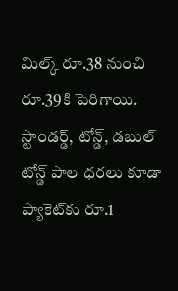మిల్క్‌ రూ.38 నుంచి రూ.39కి పెరిగాయి. స్టాండర్డ్, టోన్డ్, డబుల్‌ టోన్డ్‌ పాల ధరలు కూడా ప్యాకెట్‌కు రూ.1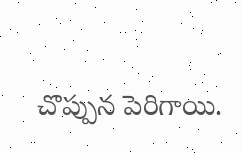చొప్పున పెరిగాయి.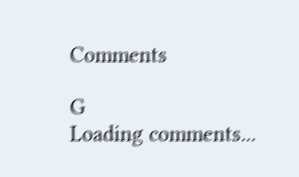Comments

G
Loading comments...